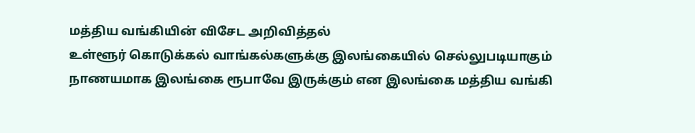மத்திய வங்கியின் விசேட அறிவித்தல்
உள்ளூர் கொடுக்கல் வாங்கல்களுக்கு இலங்கையில் செல்லுபடியாகும் நாணயமாக இலங்கை ரூபாவே இருக்கும் என இலங்கை மத்திய வங்கி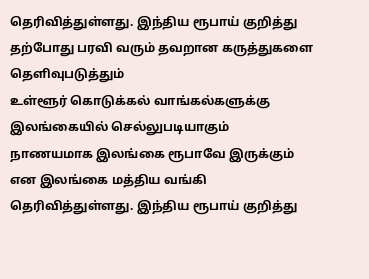தெரிவித்துள்ளது. இந்திய ரூபாய் குறித்து தற்போது பரவி வரும் தவறான கருத்துகளை தெளிவுபடுத்தும்
உள்ளூர் கொடுக்கல் வாங்கல்களுக்கு இலங்கையில் செல்லுபடியாகும் நாணயமாக இலங்கை ரூபாவே இருக்கும் என இலங்கை மத்திய வங்கி தெரிவித்துள்ளது. இந்திய ரூபாய் குறித்து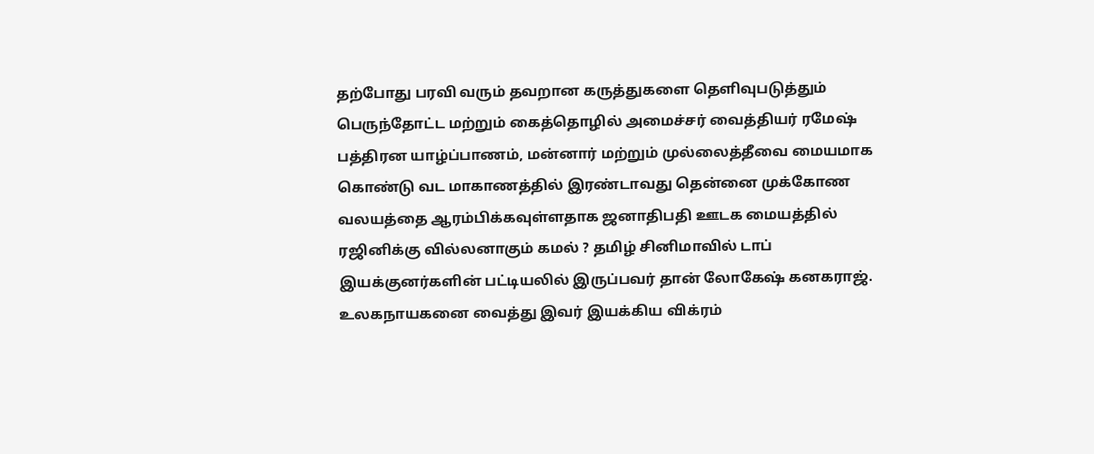தற்போது பரவி வரும் தவறான கருத்துகளை தெளிவுபடுத்தும்
பெருந்தோட்ட மற்றும் கைத்தொழில் அமைச்சர் வைத்தியர் ரமேஷ் பத்திரன யாழ்ப்பாணம், மன்னார் மற்றும் முல்லைத்தீவை மையமாக கொண்டு வட மாகாணத்தில் இரண்டாவது தென்னை முக்கோண வலயத்தை ஆரம்பிக்கவுள்ளதாக ஜனாதிபதி ஊடக மையத்தில்
ரஜினிக்கு வில்லனாகும் கமல் ? தமிழ் சினிமாவில் டாப் இயக்குனர்களின் பட்டியலில் இருப்பவர் தான் லோகேஷ் கனகராஜ். உலகநாயகனை வைத்து இவர் இயக்கிய விக்ரம்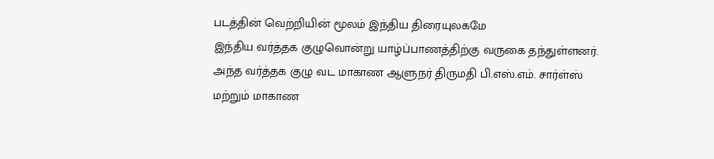படத்தின் வெற்றியின் மூலம் இந்திய திரையுலகமே
இந்திய வர்த்தக குழுவொன்று யாழ்ப்பாணத்திற்கு வருகை தந்துள்ளனர். அந்த வர்த்தக குழு வட மாகாண ஆளுநர் திருமதி பி.எஸ்.எம். சார்ள்ஸ் மற்றும் மாகாண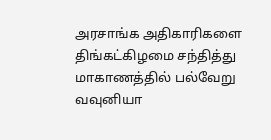அரசாங்க அதிகாரிகளை திங்கட்கிழமை சந்தித்து மாகாணத்தில் பல்வேறு
வவுனியா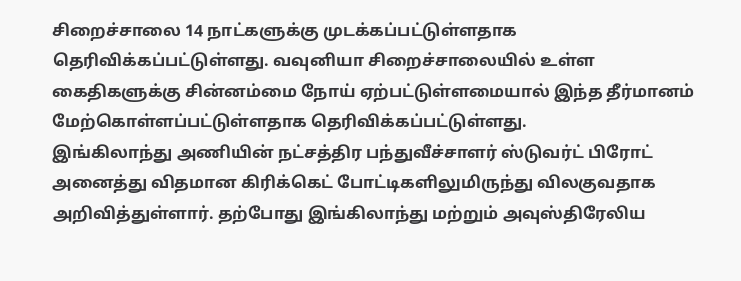சிறைச்சாலை 14 நாட்களுக்கு முடக்கப்பட்டுள்ளதாக தெரிவிக்கப்பட்டுள்ளது. வவுனியா சிறைச்சாலையில் உள்ள கைதிகளுக்கு சின்னம்மை நோய் ஏற்பட்டுள்ளமையால் இந்த தீர்மானம் மேற்கொள்ளப்பட்டுள்ளதாக தெரிவிக்கப்பட்டுள்ளது.
இங்கிலாந்து அணியின் நட்சத்திர பந்துவீச்சாளர் ஸ்டுவர்ட் பிரோட் அனைத்து விதமான கிரிக்கெட் போட்டிகளிலுமிருந்து விலகுவதாக அறிவித்துள்ளார். தற்போது இங்கிலாந்து மற்றும் அவுஸ்திரேலிய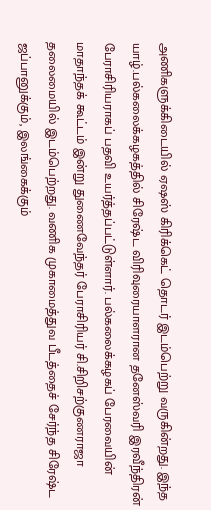அணிகளுக்கிடையில் ஏஷஸ் கிரிக்கெட் தொடர் இடம்பெற்று வருகின்றது. இந்த
யாழ்.பல்கலைக்கழகத்தில் சிரேஷ்ட விரிவுரையாளரான தனேஸ்வரி இரவீந்திரன் பேராசிரியராகப் பதவி உயர்த்தப்பட்டுள்ளார். பல்கலைக்கழகப் பேரவையின் மாதாந்தக் கூட்டம் இன்று துணைவேந்தர் பேராசிரியர் சி.சிறிசற்குணராஜா தலைமையில் இடம்பெற்றது. வணிக முகாமைத்துவ பீடத்தைச் சேர்ந்த சிரேஷ்ட
ஜப்பானுக்கும், இலங்கைக்கும்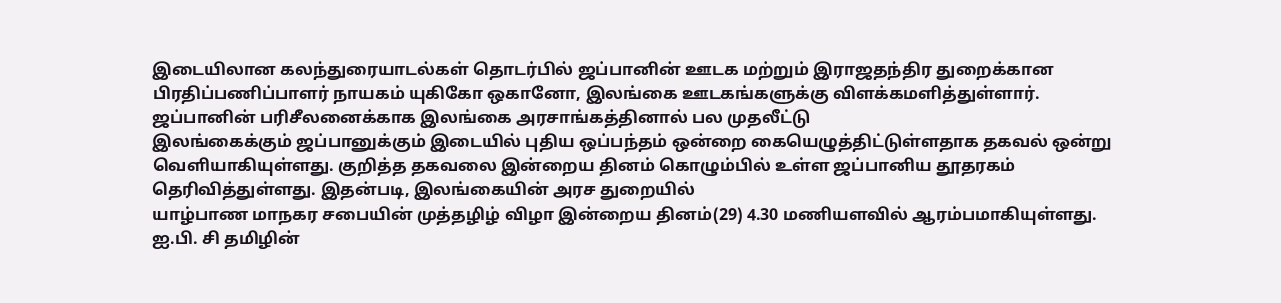இடையிலான கலந்துரையாடல்கள் தொடர்பில் ஜப்பானின் ஊடக மற்றும் இராஜதந்திர துறைக்கான பிரதிப்பணிப்பாளர் நாயகம் யுகிகோ ஒகானோ, இலங்கை ஊடகங்களுக்கு விளக்கமளித்துள்ளார். ஜப்பானின் பரிசீலனைக்காக இலங்கை அரசாங்கத்தினால் பல முதலீட்டு
இலங்கைக்கும் ஜப்பானுக்கும் இடையில் புதிய ஒப்பந்தம் ஒன்றை கையெழுத்திட்டுள்ளதாக தகவல் ஒன்று வெளியாகியுள்ளது. குறித்த தகவலை இன்றைய தினம் கொழும்பில் உள்ள ஜப்பானிய தூதரகம் தெரிவித்துள்ளது. இதன்படி, இலங்கையின் அரச துறையில்
யாழ்பாண மாநகர சபையின் முத்தழிழ் விழா இன்றைய தினம்(29) 4.30 மணியளவில் ஆரம்பமாகியுள்ளது. ஐ.பி. சி தமிழின்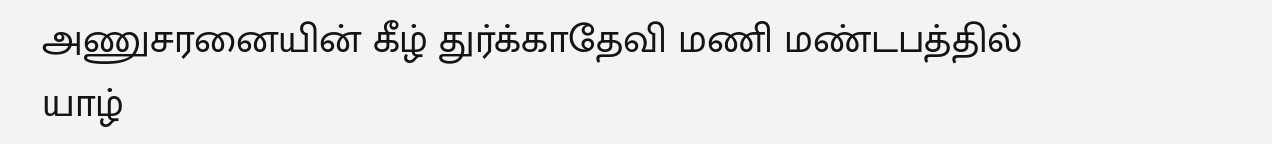அணுசரனையின் கீழ் துர்க்காதேவி மணி மண்டபத்தில் யாழ்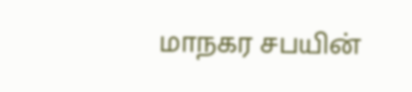மாநகர சபயின்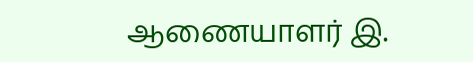ஆணையாளர் இ.